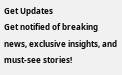Get Updates
Get notified of breaking news, exclusive insights, and must-see stories!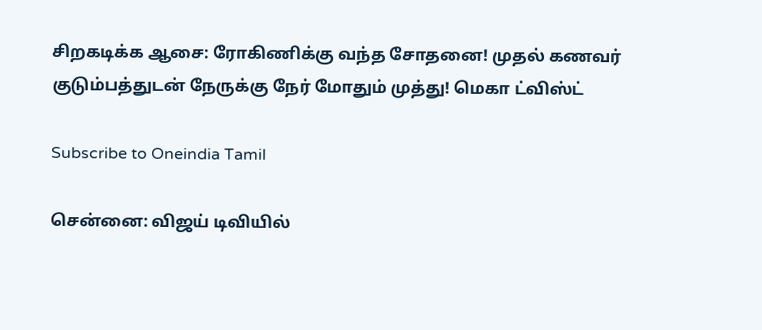சிறகடிக்க ஆசை: ரோகிணிக்கு வந்த சோதனை! முதல் கணவர் குடும்பத்துடன் நேருக்கு நேர் மோதும் முத்து! மெகா ட்விஸ்ட்

Subscribe to Oneindia Tamil

சென்னை: விஜய் டிவியில்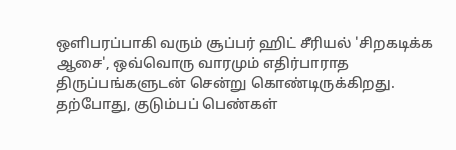ஒளிபரப்பாகி வரும் சூப்பர் ஹிட் சீரியல் 'சிறகடிக்க ஆசை', ஒவ்வொரு வாரமும் எதிர்பாராத திருப்பங்களுடன் சென்று கொண்டிருக்கிறது. தற்போது, குடும்பப் பெண்கள்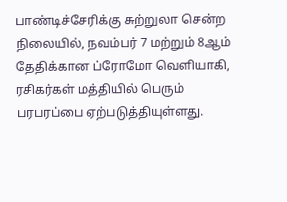பாண்டிச்சேரிக்கு சுற்றுலா சென்ற நிலையில், நவம்பர் 7 மற்றும் 8ஆம் தேதிக்கான ப்ரோமோ வெளியாகி, ரசிகர்கள் மத்தியில் பெரும் பரபரப்பை ஏற்படுத்தியுள்ளது.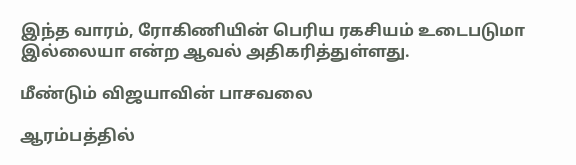இந்த வாரம், ரோகிணியின் பெரிய ரகசியம் உடைபடுமா இல்லையா என்ற ஆவல் அதிகரித்துள்ளது.

மீண்டும் விஜயாவின் பாசவலை

ஆரம்பத்தில்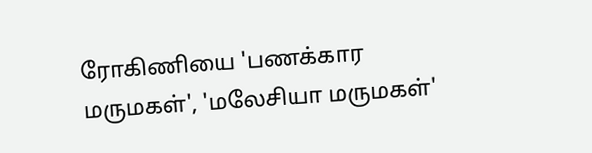ரோகிணியை 'பணக்கார மருமகள்', 'மலேசியா மருமகள்'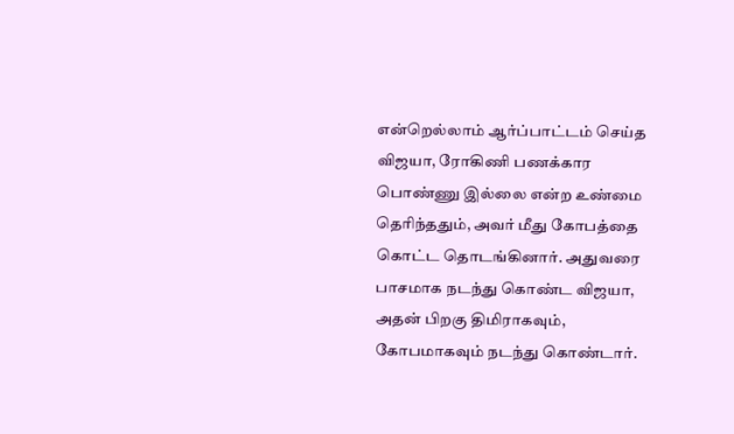என்றெல்லாம் ஆர்ப்பாட்டம் செய்த விஜயா, ரோகிணி பணக்கார பொண்ணு இல்லை என்ற உண்மை தெரிந்ததும், அவர் மீது கோபத்தை கொட்ட தொடங்கினார். அதுவரை பாசமாக நடந்து கொண்ட விஜயா, அதன் பிறகு திமிராகவும், கோபமாகவும் நடந்து கொண்டார்.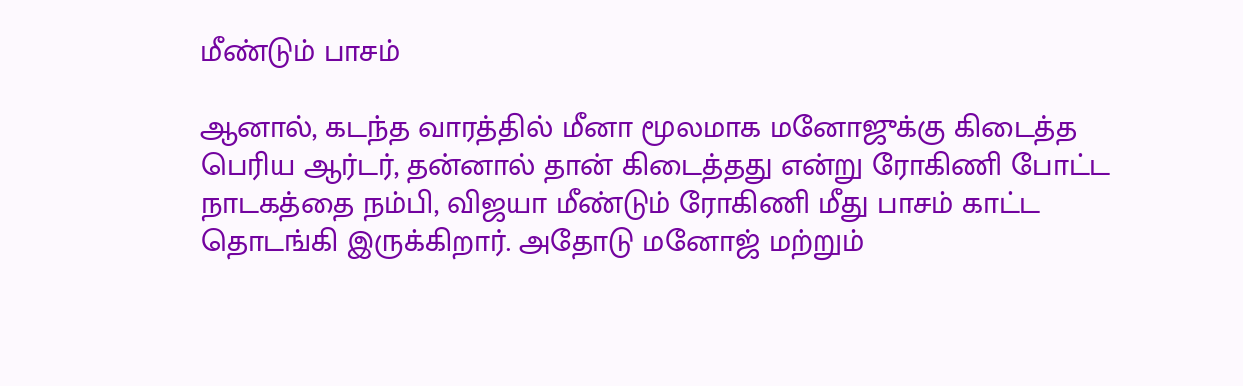மீண்டும் பாசம்

ஆனால், கடந்த வாரத்தில் மீனா மூலமாக மனோஜுக்கு கிடைத்த பெரிய ஆர்டர், தன்னால் தான் கிடைத்தது என்று ரோகிணி போட்ட நாடகத்தை நம்பி, விஜயா மீண்டும் ரோகிணி மீது பாசம் காட்ட தொடங்கி இருக்கிறார். அதோடு மனோஜ் மற்றும்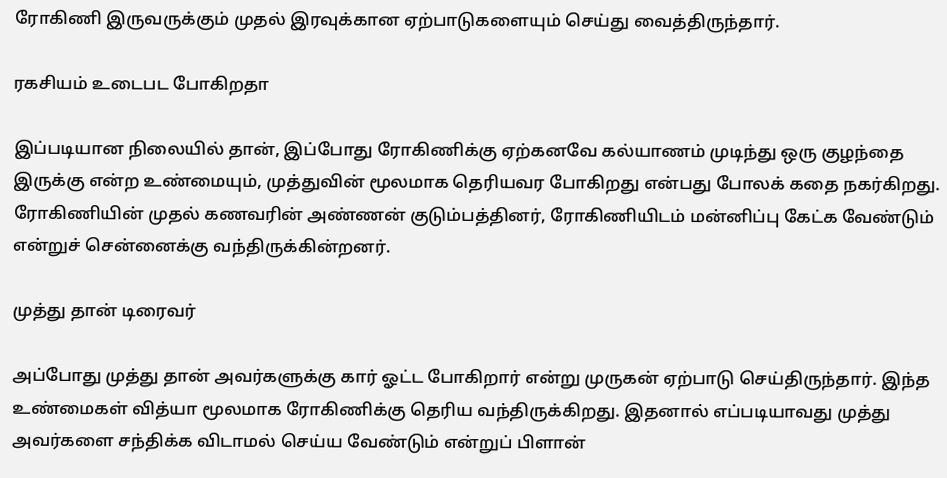ரோகிணி இருவருக்கும் முதல் இரவுக்கான ஏற்பாடுகளையும் செய்து வைத்திருந்தார்.

ரகசியம் உடைபட போகிறதா

இப்படியான நிலையில் தான், இப்போது ரோகிணிக்கு ஏற்கனவே கல்யாணம் முடிந்து ஒரு குழந்தை இருக்கு என்ற உண்மையும், முத்துவின் மூலமாக தெரியவர போகிறது என்பது போலக் கதை நகர்கிறது. ரோகிணியின் முதல் கணவரின் அண்ணன் குடும்பத்தினர், ரோகிணியிடம் மன்னிப்பு கேட்க வேண்டும் என்றுச் சென்னைக்கு வந்திருக்கின்றனர்.

முத்து தான் டிரைவர்

அப்போது முத்து தான் அவர்களுக்கு கார் ஓட்ட போகிறார் என்று முருகன் ஏற்பாடு செய்திருந்தார். இந்த உண்மைகள் வித்யா மூலமாக ரோகிணிக்கு தெரிய வந்திருக்கிறது. இதனால் எப்படியாவது முத்து அவர்களை சந்திக்க விடாமல் செய்ய வேண்டும் என்றுப் பிளான்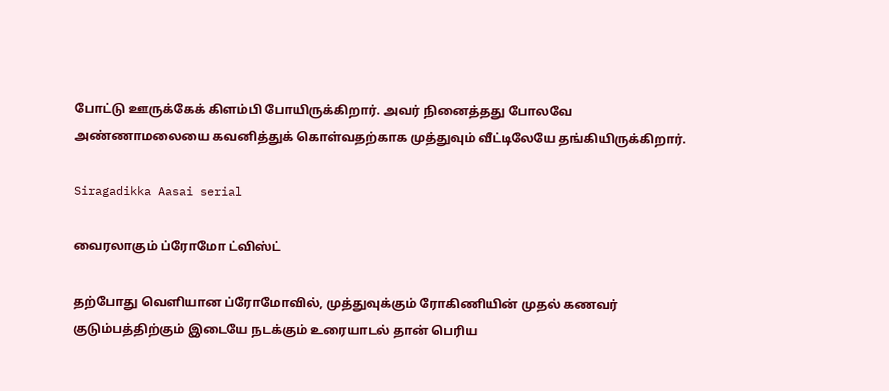போட்டு ஊருக்கேக் கிளம்பி போயிருக்கிறார். அவர் நினைத்தது போலவே அண்ணாமலையை கவனித்துக் கொள்வதற்காக முத்துவும் வீட்டிலேயே தங்கியிருக்கிறார்.

Siragadikka Aasai serial

வைரலாகும் ப்ரோமோ ட்விஸ்ட்

தற்போது வெளியான ப்ரோமோவில், முத்துவுக்கும் ரோகிணியின் முதல் கணவர் குடும்பத்திற்கும் இடையே நடக்கும் உரையாடல் தான் பெரிய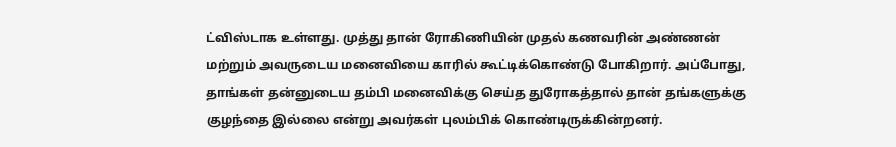ட்விஸ்டாக உள்ளது. முத்து தான் ரோகிணியின் முதல் கணவரின் அண்ணன் மற்றும் அவருடைய மனைவியை காரில் கூட்டிக்கொண்டு போகிறார். அப்போது, தாங்கள் தன்னுடைய தம்பி மனைவிக்கு செய்த துரோகத்தால் தான் தங்களுக்கு குழந்தை இல்லை என்று அவர்கள் புலம்பிக் கொண்டிருக்கின்றனர்.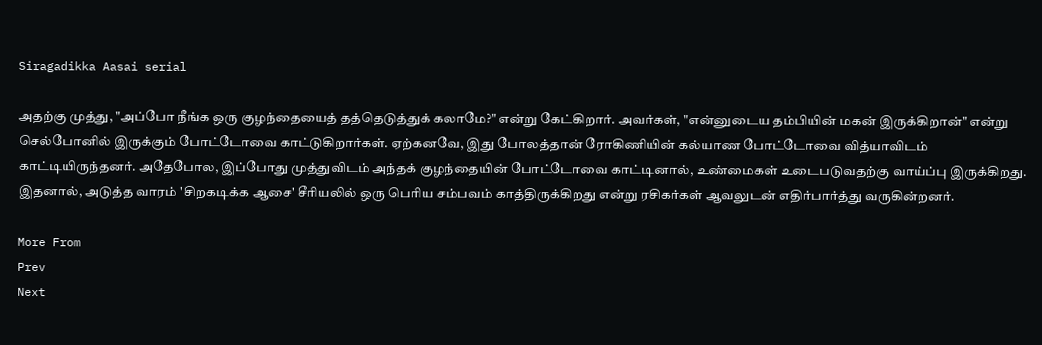Siragadikka Aasai serial

அதற்கு முத்து, "அப்போ நீங்க ஒரு குழந்தையைத் தத்தெடுத்துக் கலாமே?" என்று கேட்கிறார். அவர்கள், "என்னுடைய தம்பியின் மகன் இருக்கிறான்" என்று செல்போனில் இருக்கும் போட்டோவை காட்டுகிறார்கள். ஏற்கனவே, இது போலத்தான் ரோகிணியின் கல்யாண போட்டோவை வித்யாவிடம் காட்டியிருந்தனர். அதேபோல, இப்போது முத்துவிடம் அந்தக் குழந்தையின் போட்டோவை காட்டினால், உண்மைகள் உடைபடுவதற்கு வாய்ப்பு இருக்கிறது. இதனால், அடுத்த வாரம் 'சிறகடிக்க ஆசை' சீரியலில் ஒரு பெரிய சம்பவம் காத்திருக்கிறது என்று ரசிகர்கள் ஆவலுடன் எதிர்பார்த்து வருகின்றனர்.

More From
Prev
Next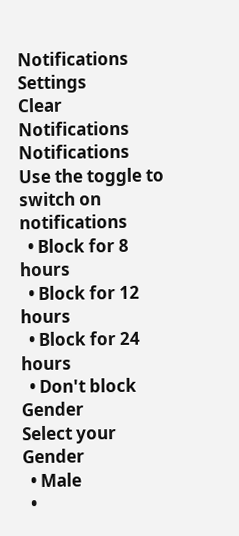Notifications
Settings
Clear Notifications
Notifications
Use the toggle to switch on notifications
  • Block for 8 hours
  • Block for 12 hours
  • Block for 24 hours
  • Don't block
Gender
Select your Gender
  • Male
  •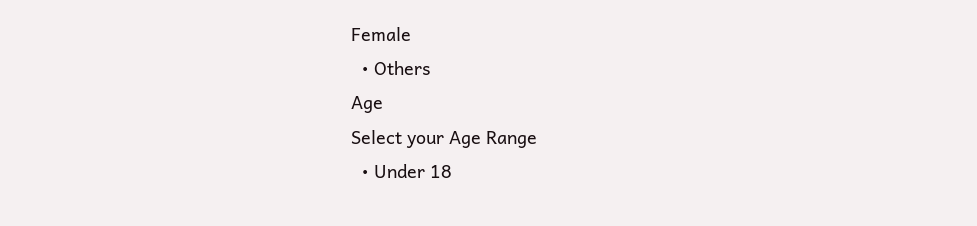Female
  • Others
Age
Select your Age Range
  • Under 18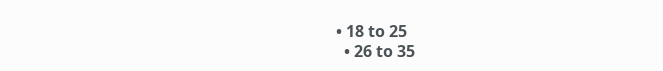• 18 to 25
  • 26 to 35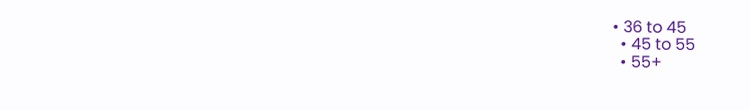• 36 to 45
  • 45 to 55
  • 55+